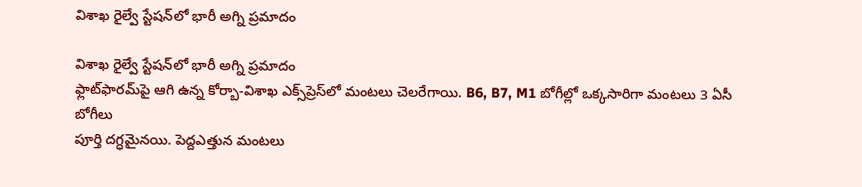విశాఖ రైల్వే స్టేషన్‌లో భారీ అగ్ని ప్రమాదం

విశాఖ రైల్వే స్టేషన్‌లో భారీ అగ్ని ప్రమాదం
ఫ్లాట్‌ఫారమ్‌పై ఆగి ఉన్న కోర్బా-విశాఖ ఎక్స్‌ప్రెస్‌లో మంటలు చెలరేగాయి. B6, B7, M1 బోగీల్లో ఒక్కసారిగా మంటలు 3 ఏసీ బోగీలు
పూర్తి దగ్ధమైనయి. పెద్దఎత్తున మంటలు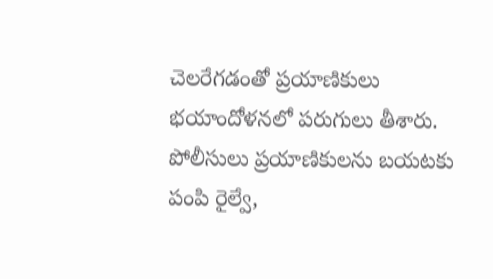చెలరేగడంతో ప్రయాణికులు భయాందోళనలో పరుగులు తీశారు. పోలీసులు ప్రయాణికులను బయటకు పంపి రైల్వే,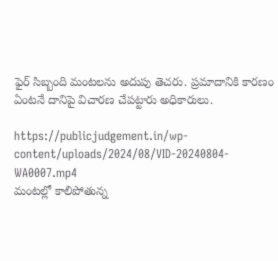ఫైర్‌ సిబ్బంది మంటలను అదుపు తెచరు. ప్రమాదానికి కారణం ఏంటనే దానిపై విచారణ చేపట్టారు అధికారులు.

https://publicjudgement.in/wp-content/uploads/2024/08/VID-20240804-WA0007.mp4
మంటల్లో కాలిపోతున్న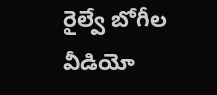రైల్వే బోగీల వీడియో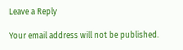Leave a Reply

Your email address will not be published.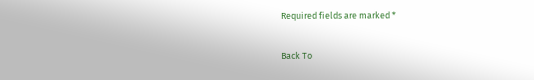Required fields are marked *

Back To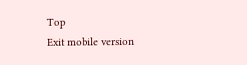Top
Exit mobile version